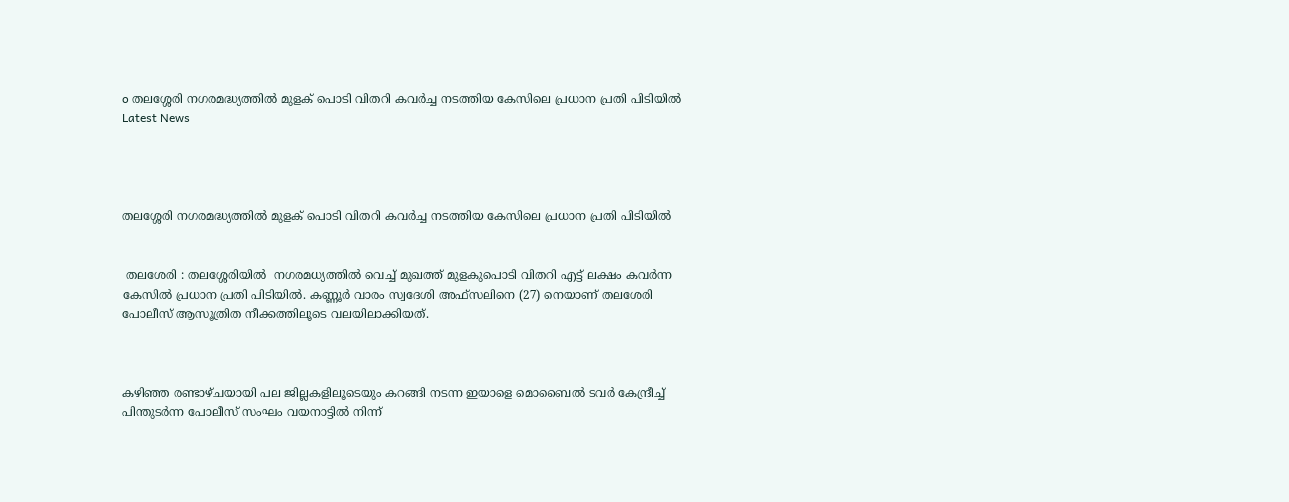o തലശ്ശേരി നഗരമദ്ധ്യത്തിൽ മുളക് പൊടി വിതറി കവർച്ച നടത്തിയ കേസിലെ പ്രധാന പ്രതി പിടിയിൽ
Latest News




തലശ്ശേരി നഗരമദ്ധ്യത്തിൽ മുളക് പൊടി വിതറി കവർച്ച നടത്തിയ കേസിലെ പ്രധാന പ്രതി പിടിയിൽ


 തലശേരി : തലശ്ശേരിയില്‍  നഗരമധ്യത്തില്‍ വെച്ച് മുഖത്ത് മുളകുപൊടി വിതറി എട്ട് ലക്ഷം കവര്‍ന്ന കേസില്‍ പ്രധാന പ്രതി പിടിയില്‍. കണ്ണൂര്‍ വാരം സ്വദേശി അഫ്സലിനെ (27) നെയാണ് തലശേരി പോലീസ് ആസൂത്രിത നീക്കത്തിലൂടെ വലയിലാക്കിയത്.



കഴിഞ്ഞ രണ്ടാഴ്ചയായി പല ജില്ലകളിലൂടെയും കറങ്ങി നടന്ന ഇയാളെ മൊബൈല്‍ ടവര്‍ കേന്ദ്രീച്ച്‌ പിന്തുടര്‍ന്ന പോലീസ് സംഘം വയനാട്ടില്‍ നിന്ന്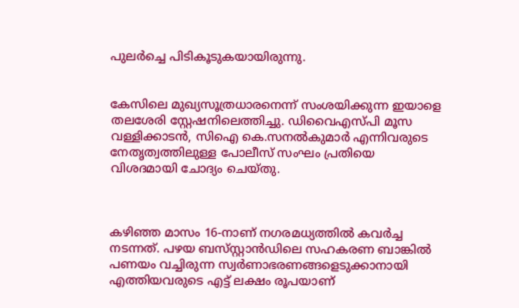പുലര്‍ച്ചെ പിടികൂടുകയായിരുന്നു.


കേസിലെ മുഖ്യസൂത്രധാരനെന്ന് സംശയിക്കുന്ന ഇയാളെ തലശേരി സ്റ്റേഷനിലെത്തിച്ചു. ഡിവൈഎസ്പി മൂസ വള്ളിക്കാടന്‍, സിഐ കെ.സനല്‍കുമാര്‍ എന്നിവരുടെ നേതൃത്വത്തിലുള്ള പോലീസ് സംഘം പ്രതിയെ വിശദമായി ചോദ്യം ചെയ്തു.



കഴിഞ്ഞ മാസം 16-നാണ് നഗരമധ്യത്തില്‍ കവര്‍ച്ച നടന്നത്. പഴയ ബസ്‌സ്റ്റാന്‍ഡിലെ സഹകരണ ബാങ്കില്‍ പണയം വച്ചിരുന്ന സ്വര്‍ണാഭരണങ്ങളെടുക്കാനായി എത്തിയവരുടെ എട്ട് ലക്ഷം രൂപയാണ്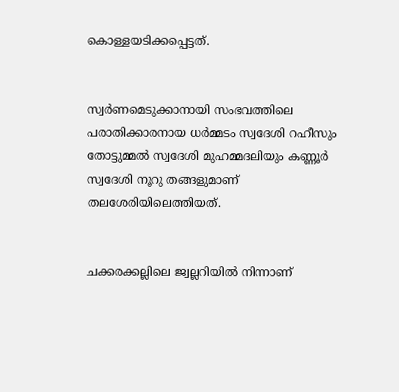കൊള്ളയടിക്കപ്പെട്ടത്.


സ്വര്‍ണമെടുക്കാനായി സംഭവത്തിലെ പരാതിക്കാരനായ ധര്‍മ്മടം സ്വദേശി റഹീസും തോട്ടുമ്മല്‍ സ്വദേശി മുഹമ്മദലിയും കണ്ണൂര്‍ സ്വദേശി നൂറു തങ്ങളുമാണ് തലശേരിയിലെത്തിയത്.


ചക്കരക്കല്ലിലെ ജ്വല്ലറിയില്‍ നിന്നാണ്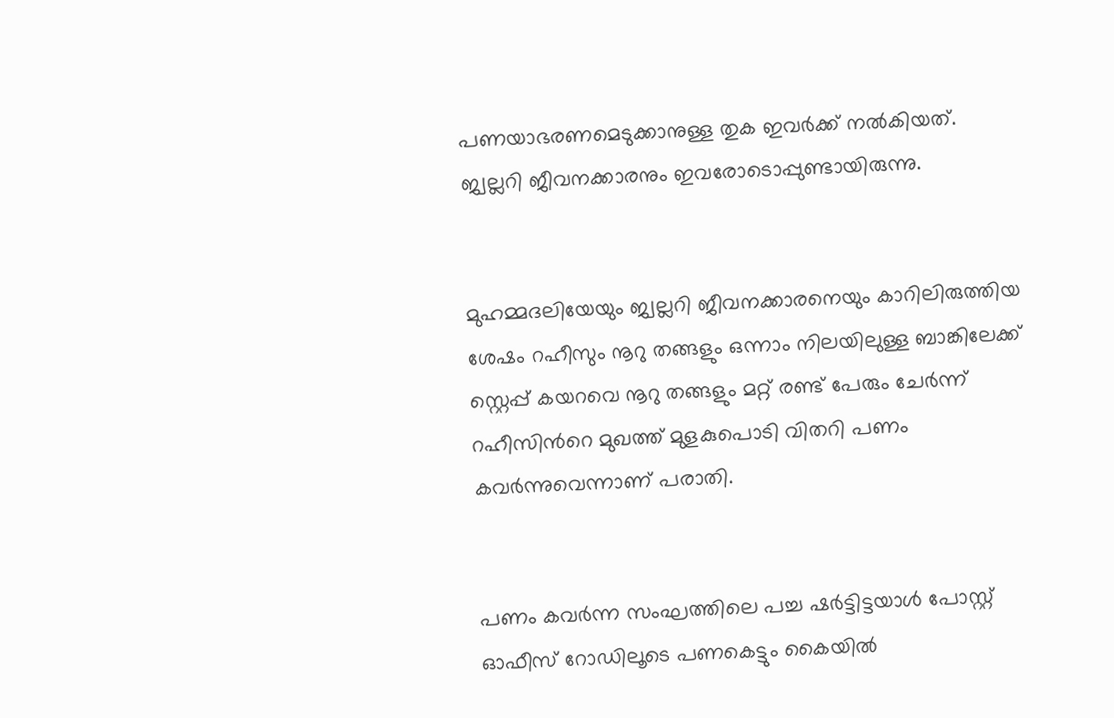പണയാഭരണമെടുക്കാനുള്ള തുക ഇവര്‍ക്ക് നല്‍കിയത്. ജ്വല്ലറി ജീവനക്കാരനും ഇവരോടൊപ്പുണ്ടായിരുന്നു.


മുഹമ്മദലിയേയും ജ്വല്ലറി ജീവനക്കാരനെയും കാറിലിരുത്തിയ ശേഷം റഹീസും നൂറു തങ്ങളും ഒന്നാം നിലയിലുള്ള ബാങ്കിലേക്ക് സ്റ്റെപ്പ് കയറവെ നൂറു തങ്ങളും മറ്റ് രണ്ട് പേരും ചേര്‍ന്ന് റഹീസിന്‍റെ മുഖത്ത് മുളകുപൊടി വിതറി പണം കവര്‍ന്നുവെന്നാണ് പരാതി.


പണം കവര്‍ന്ന സംഘത്തിലെ പച്ച ഷര്‍ട്ടിട്ടയാള്‍ പോസ്റ്റ് ഓഫീസ് റോഡിലൂടെ പണകെട്ടും കൈയില്‍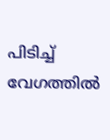പിടിച്ച്‌ വേഗത്തില്‍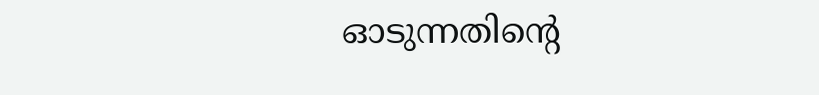ഓടുന്നതിന്‍റെ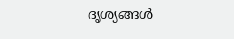ദൃശ്യങ്ങള്‍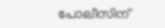പോലീസിന്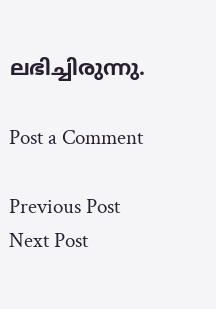ലഭിച്ചിരുന്നു.

Post a Comment

Previous Post Next Post